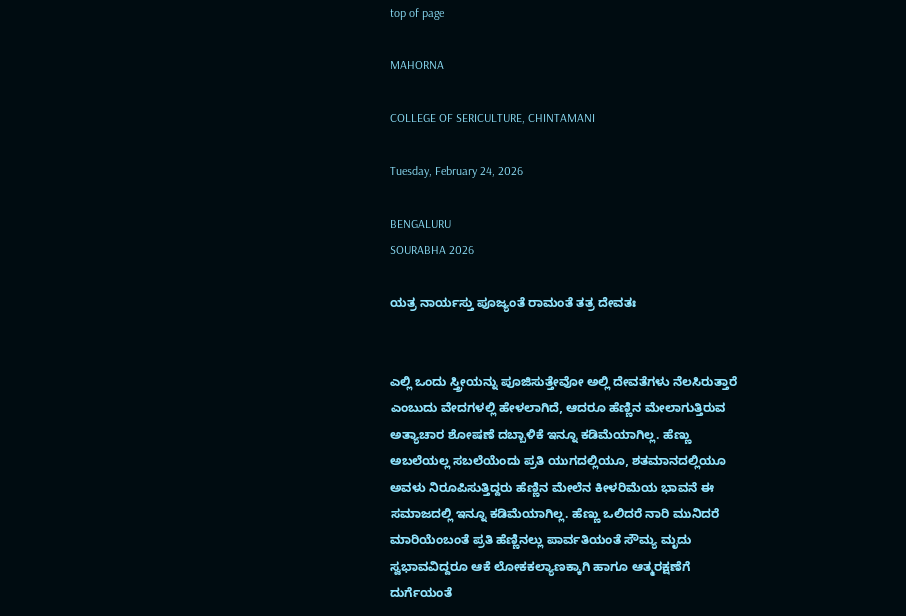top of page

MAHORNA

COLLEGE OF SERICULTURE, CHINTAMANI

Tuesday, February 24, 2026

BENGALURU
SOURABHA 2026

ಯತ್ರ ನಾರ್ಯಸ್ತು ಪೂಜ್ಯಂತೆ ರಾಮಂತೆ ತತ್ರ ದೇವತಃ


ಎಲ್ಲಿ ಒಂದು ಸ್ತ್ರೀಯನ್ನು ಪೂಜಿಸುತ್ತೇವೋ ಅಲ್ಲಿ ದೇವತೆಗಳು ನೆಲಸಿರುತ್ತಾರೆ ಎಂಬುದು ವೇದಗಳಲ್ಲಿ ಹೇಳಲಾಗಿದೆ, ಆದರೂ ಹೆಣ್ಣಿನ ಮೇಲಾಗುತ್ತಿರುವ ಅತ್ಯಾಚಾರ ಶೋಷಣೆ ದಬ್ಬಾಳಿಕೆ ಇನ್ನೂ ಕಡಿಮೆಯಾಗಿಲ್ಲ. ಹೆಣ್ಣು ಅಬಲೆಯಲ್ಲ ಸಬಲೆಯೆಂದು ಪ್ರತಿ ಯುಗದಲ್ಲಿಯೂ, ಶತಮಾನದಲ್ಲಿಯೂ ಅವಳು ನಿರೂಪಿಸುತ್ತಿದ್ದರು ಹೆಣ್ಣಿನ ಮೇಲೆನ ಕೀಳರಿಮೆಯ ಭಾವನೆ ಈ ಸಮಾಜದಲ್ಲಿ ಇನ್ನೂ ಕಡಿಮೆಯಾಗಿಲ್ಲ. ಹೆಣ್ಣು ಒಲಿದರೆ ನಾರಿ ಮುನಿದರೆ ಮಾರಿಯೆಂಬಂತೆ ಪ್ರತಿ ಹೆಣ್ಣಿನಲ್ಲು ಪಾರ್ವತಿಯಂತೆ ಸೌಮ್ಯ ಮೃದು ಸ್ವಭಾವವಿದ್ದರೂ ಆಕೆ ಲೋಕಕಲ್ಯಾಣಕ್ಕಾಗಿ ಹಾಗೂ ಆತ್ಮರಕ್ಷಣೆಗೆ ದುರ್ಗೆಯಂತೆ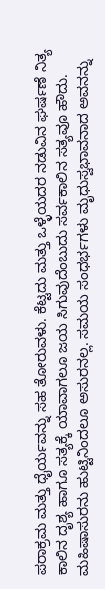ಪರಾಕ್ರಮ ಮತ್ತು ಧೈರ್ಯವನ್ನು ಸಹ ತೋರುವಳು. ಕೆಟ್ಟದು ಮತ್ತು ಒಳ್ಳೆಯದರ ನಡುವಿನ ಘರ್ಷಣೆ ನಿತ್ಯ ಕಾಲಿನ ದೃಶ್ಯ ಹಾಗೂ ಸತ್ಯಕ್ಕೆ ಯಾವಾಗಲೂ ಜಯ ಸಿಗುವುದೆಂಬುದು ಸರ್ವಕಾಲಿನ ಸತ್ಯವೂ ಹೌದು. ಮಹಿಷಾಸುರನು ಹುಟ್ಟಿನಿಂದಲೂ ಅಸುರನಲ್ಲ. ಸಮಯ ಸಂಧರ್ಭಗಳು ಮೃಧುಸ್ವಭಾವನಾದ ಅವನನ್ನು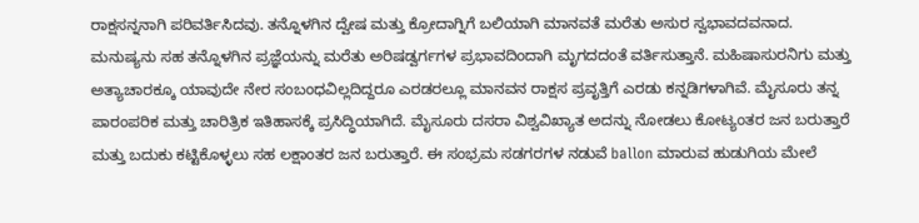ರಾಕ್ಷಸನ್ನನಾಗಿ ಪರಿವರ್ತಿಸಿದವು. ತನ್ನೊಳಗಿನ ದ್ವೇಷ ಮತ್ತು ಕ್ರೋದಾಗ್ನಿಗೆ ಬಲಿಯಾಗಿ ಮಾನವತೆ ಮರೆತು ಅಸುರ ಸ್ವಭಾವದವನಾದ. ಮನುಷ್ಯನು ಸಹ ತನ್ನೊಳಗಿನ ಪ್ರಜ್ಞೆಯನ್ನು ಮರೆತು ಅರಿಷಡ್ವರ್ಗಗಳ ಪ್ರಭಾವದಿಂದಾಗಿ ಮೃಗದದಂತೆ ವರ್ತಿಸುತ್ತಾನೆ. ಮಹಿಷಾಸುರನಿಗು ಮತ್ತು ಅತ್ಯಾಚಾರಕ್ಕೂ ಯಾವುದೇ ನೇರ ಸಂಬಂಧವಿಲ್ಲದಿದ್ದರೂ ಎರಡರಲ್ಲೂ ಮಾನವನ ರಾಕ್ಷಸ ಪ್ರವೃತ್ತಿಗೆ ಎರಡು ಕನ್ನಡಿಗಳಾಗಿವೆ. ಮೈಸೂರು ತನ್ನ ಪಾರಂಪರಿಕ ಮತ್ತು ಚಾರಿತ್ರಿಕ ಇತಿಹಾಸಕ್ಕೆ ಪ್ರಸಿದ್ಧಿಯಾಗಿದೆ. ಮೈಸೂರು ದಸರಾ ವಿಶ್ವವಿಖ್ಯಾತ ಅದನ್ನು ನೋಡಲು ಕೋಟ್ಯಂತರ ಜನ ಬರುತ್ತಾರೆ ಮತ್ತು ಬದುಕು ಕಟ್ಟಿಕೊಳ್ಳಲು ಸಹ ಲಕ್ಷಾಂತರ ಜನ ಬರುತ್ತಾರೆ. ಈ ಸಂಭ್ರಮ ಸಡಗರಗಳ ನಡುವೆ ballon ಮಾರುವ ಹುಡುಗಿಯ ಮೇಲೆ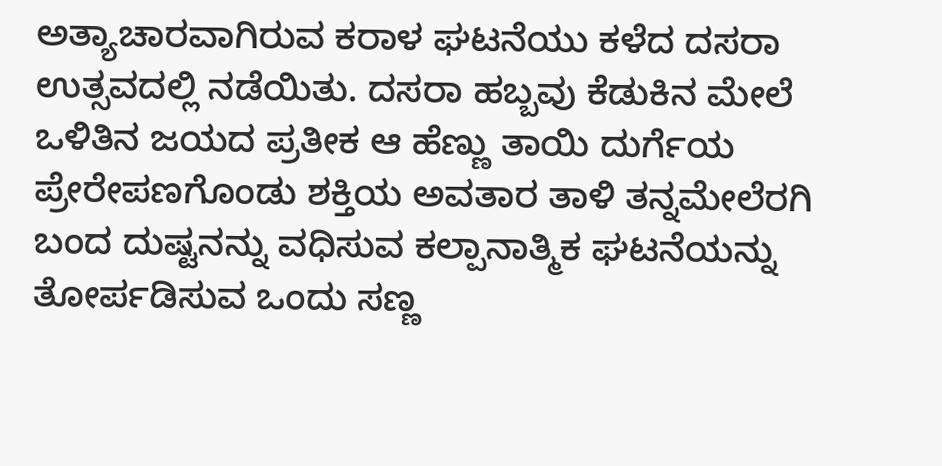ಅತ್ಯಾಚಾರವಾಗಿರುವ ಕರಾಳ ಘಟನೆಯು ಕಳೆದ ದಸರಾ ಉತ್ಸವದಲ್ಲಿ ನಡೆಯಿತು. ದಸರಾ ಹಬ್ಬವು ಕೆಡುಕಿನ ಮೇಲೆ ಒಳಿತಿನ ಜಯದ ಪ್ರತೀಕ ಆ ಹೆಣ್ಣು ತಾಯಿ ದುರ್ಗೆಯ ಪ್ರೇರೇಪಣಗೊಂಡು ಶಕ್ತಿಯ ಅವತಾರ ತಾಳಿ ತನ್ನಮೇಲೆರಗಿ ಬಂದ ದುಷ್ಟನನ್ನು ವಧಿಸುವ ಕಲ್ಪಾನಾತ್ಮಿಕ ಘಟನೆಯನ್ನು ತೋರ್ಪಡಿಸುವ ಒಂದು ಸಣ್ಣ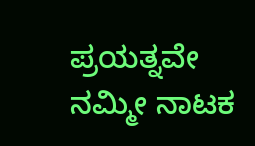ಪ್ರಯತ್ನವೇ ನಮ್ಮೀ ನಾಟಕ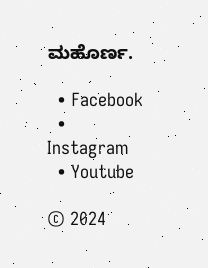ಮಹೊರ್ಣ.

  • Facebook
  • Instagram
  • Youtube

© 2024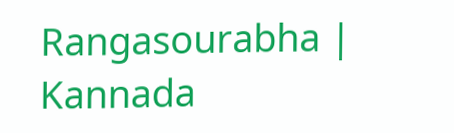Rangasourabha | Kannada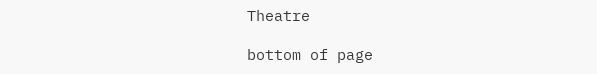Theatre

bottom of page